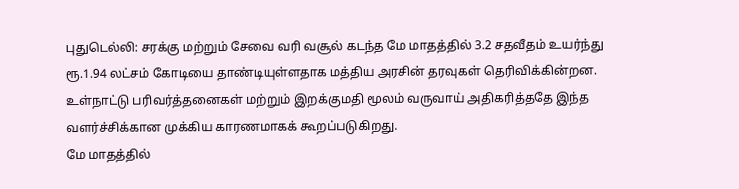புதுடெல்லி: சரக்கு மற்றும் சேவை வரி வசூல் கடந்த மே மாதத்தில் 3.2 சதவீதம் உயர்ந்து ரூ.1.94 லட்சம் கோடியை தாண்டியுள்ளதாக மத்திய அரசின் தரவுகள் தெரிவிக்கின்றன.
உள்நாட்டு பரிவர்த்தனைகள் மற்றும் இறக்குமதி மூலம் வருவாய் அதிகரித்ததே இந்த வளர்ச்சிக்கான முக்கிய காரணமாகக் கூறப்படுகிறது.
மே மாதத்தில்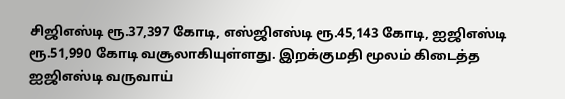சிஜிஎஸ்டி ரூ.37,397 கோடி, எஸ்ஜிஎஸ்டி ரூ.45,143 கோடி, ஐஜிஎஸ்டி ரூ.51,990 கோடி வசூலாகியுள்ளது. இறக்குமதி மூலம் கிடைத்த ஐஜிஎஸ்டி வருவாய்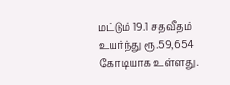மட்டும் 19.1 சதவீதம் உயர்ந்து ரூ.59,654 கோடியாக உள்ளது.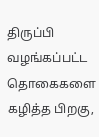திருப்பி வழங்கப்பட்ட தொகைகளை கழித்த பிறகு,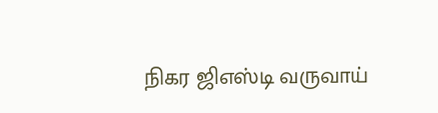நிகர ஜிஎஸ்டி வருவாய்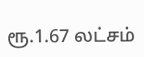ரூ.1.67 லட்சம்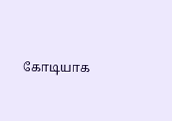கோடியாக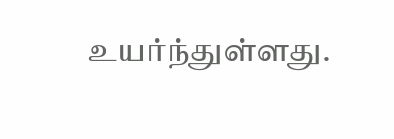உயர்ந்துள்ளது.